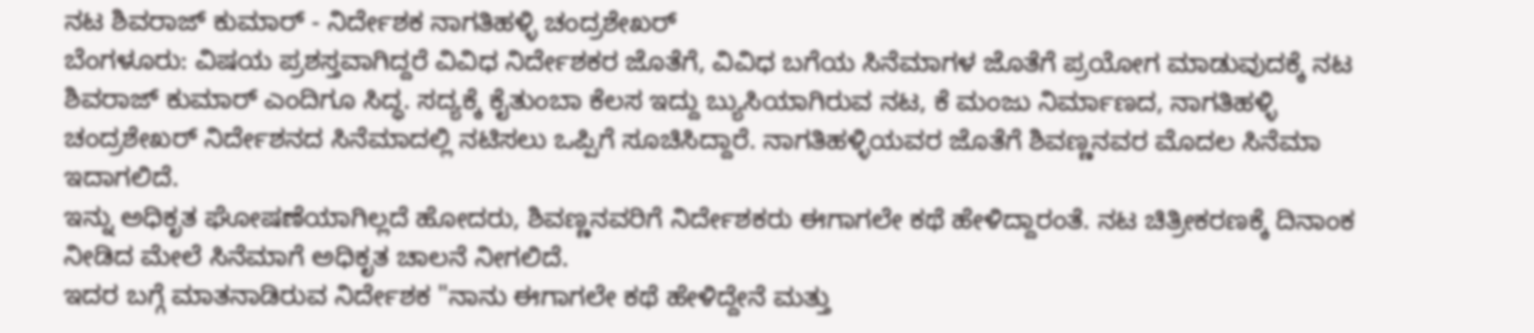ನಟ ಶಿವರಾಜ್ ಕುಮಾರ್ - ನಿರ್ದೇಶಕ ನಾಗತಿಹಳ್ಳಿ ಚಂದ್ರಶೇಖರ್
ಬೆಂಗಳೂರು: ವಿಷಯ ಪ್ರಶಸ್ತವಾಗಿದ್ದರೆ ವಿವಿಧ ನಿರ್ದೇಶಕರ ಜೊತೆಗೆ, ವಿವಿಧ ಬಗೆಯ ಸಿನೆಮಾಗಳ ಜೊತೆಗೆ ಪ್ರಯೋಗ ಮಾಡುವುದಕ್ಕೆ ನಟ ಶಿವರಾಜ್ ಕುಮಾರ್ ಎಂದಿಗೂ ಸಿದ್ಧ. ಸದ್ಯಕ್ಕೆ ಕೈತುಂಬಾ ಕೆಲಸ ಇದ್ದು ಬ್ಯುಸಿಯಾಗಿರುವ ನಟ, ಕೆ ಮಂಜು ನಿರ್ಮಾಣದ, ನಾಗತಿಹಳ್ಳಿ ಚಂದ್ರಶೇಖರ್ ನಿರ್ದೇಶನದ ಸಿನೆಮಾದಲ್ಲಿ ನಟಿಸಲು ಒಪ್ಪಿಗೆ ಸೂಚಿಸಿದ್ದಾರೆ. ನಾಗತಿಹಳ್ಳಿಯವರ ಜೊತೆಗೆ ಶಿವಣ್ಣನವರ ಮೊದಲ ಸಿನೆಮಾ ಇದಾಗಲಿದೆ.
ಇನ್ನು ಅಧಿಕೃತ ಘೋಷಣೆಯಾಗಿಲ್ಲದೆ ಹೋದರು, ಶಿವಣ್ಣನವರಿಗೆ ನಿರ್ದೇಶಕರು ಈಗಾಗಲೇ ಕಥೆ ಹೇಳಿದ್ದಾರಂತೆ. ನಟ ಚಿತ್ರೀಕರಣಕ್ಕೆ ದಿನಾಂಕ ನೀಡಿದ ಮೇಲೆ ಸಿನೆಮಾಗೆ ಅಧಿಕೃತ ಚಾಲನೆ ನೀಗಲಿದೆ.
ಇದರ ಬಗ್ಗೆ ಮಾತನಾಡಿರುವ ನಿರ್ದೇಶಕ "ನಾನು ಈಗಾಗಲೇ ಕಥೆ ಹೇಳಿದ್ದೇನೆ ಮತ್ತು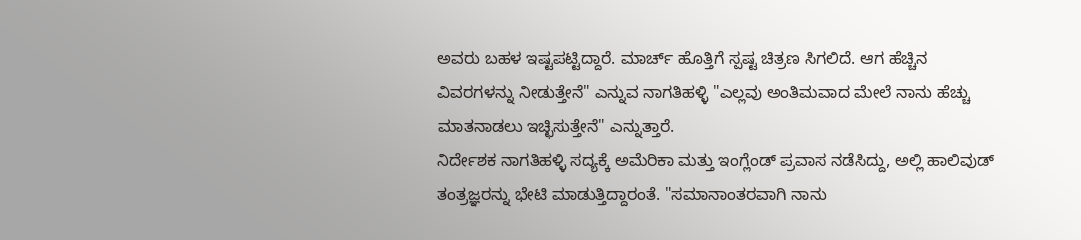ಅವರು ಬಹಳ ಇಷ್ಟಪಟ್ಟಿದ್ದಾರೆ. ಮಾರ್ಚ್ ಹೊತ್ತಿಗೆ ಸ್ಪಷ್ಟ ಚಿತ್ರಣ ಸಿಗಲಿದೆ. ಆಗ ಹೆಚ್ಚಿನ ವಿವರಗಳನ್ನು ನೀಡುತ್ತೇನೆ" ಎನ್ನುವ ನಾಗತಿಹಳ್ಳಿ "ಎಲ್ಲವು ಅಂತಿಮವಾದ ಮೇಲೆ ನಾನು ಹೆಚ್ಚು ಮಾತನಾಡಲು ಇಚ್ಛಿಸುತ್ತೇನೆ" ಎನ್ನುತ್ತಾರೆ.
ನಿರ್ದೇಶಕ ನಾಗತಿಹಳ್ಳಿ ಸದ್ಯಕ್ಕೆ ಅಮೆರಿಕಾ ಮತ್ತು ಇಂಗ್ಲೆಂಡ್ ಪ್ರವಾಸ ನಡೆಸಿದ್ದು, ಅಲ್ಲಿ ಹಾಲಿವುಡ್ ತಂತ್ರಜ್ಞರನ್ನು ಭೇಟಿ ಮಾಡುತ್ತಿದ್ದಾರಂತೆ. "ಸಮಾನಾಂತರವಾಗಿ ನಾನು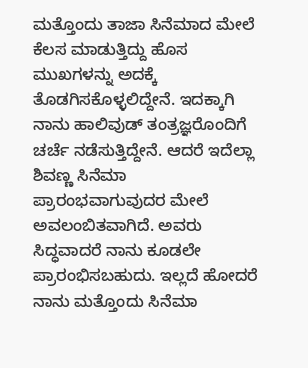ಮತ್ತೊಂದು ತಾಜಾ ಸಿನೆಮಾದ ಮೇಲೆ ಕೆಲಸ ಮಾಡುತ್ತಿದ್ದು ಹೊಸ ಮುಖಗಳನ್ನು ಅದಕ್ಕೆ ತೊಡಗಿಸಕೊಳ್ಳಲಿದ್ದೇನೆ. ಇದಕ್ಕಾಗಿ ನಾನು ಹಾಲಿವುಡ್ ತಂತ್ರಜ್ಞರೊಂದಿಗೆ ಚರ್ಚೆ ನಡೆಸುತ್ತಿದ್ದೇನೆ. ಆದರೆ ಇದೆಲ್ಲಾ ಶಿವಣ್ಣ ಸಿನೆಮಾ ಪ್ರಾರಂಭವಾಗುವುದರ ಮೇಲೆ ಅವಲಂಬಿತವಾಗಿದೆ. ಅವರು ಸಿದ್ಧವಾದರೆ ನಾನು ಕೂಡಲೇ ಪ್ರಾರಂಭಿಸಬಹುದು. ಇಲ್ಲದೆ ಹೋದರೆ ನಾನು ಮತ್ತೊಂದು ಸಿನೆಮಾ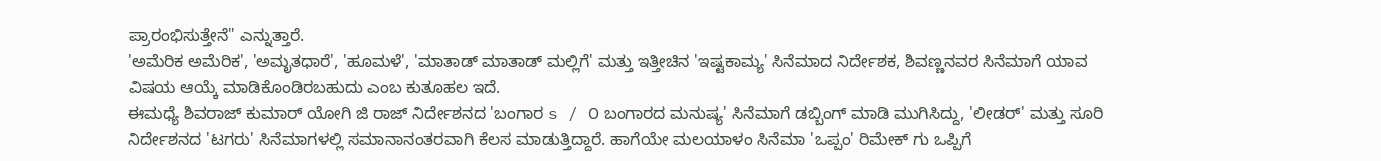ಪ್ರಾರಂಭಿಸುತ್ತೇನೆ" ಎನ್ನುತ್ತಾರೆ.
'ಅಮೆರಿಕ ಅಮೆರಿಕ', 'ಅಮೃತಧಾರೆ', 'ಹೂಮಳೆ', 'ಮಾತಾಡ್ ಮಾತಾಡ್ ಮಲ್ಲಿಗೆ' ಮತ್ತು ಇತ್ತೀಚಿನ 'ಇಷ್ಟಕಾಮ್ಯ' ಸಿನೆಮಾದ ನಿರ್ದೇಶಕ, ಶಿವಣ್ಣನವರ ಸಿನೆಮಾಗೆ ಯಾವ ವಿಷಯ ಆಯ್ಕೆ ಮಾಡಿಕೊಂಡಿರಬಹುದು ಎಂಬ ಕುತೂಹಲ ಇದೆ.
ಈಮಧ್ಯೆ ಶಿವರಾಜ್ ಕುಮಾರ್ ಯೋಗಿ ಜಿ ರಾಜ್ ನಿರ್ದೇಶನದ 'ಬಂಗಾರ s / ೦ ಬಂಗಾರದ ಮನುಷ್ಯ' ಸಿನೆಮಾಗೆ ಡಬ್ಬಿಂಗ್ ಮಾಡಿ ಮುಗಿಸಿದ್ದು, 'ಲೀಡರ್' ಮತ್ತು ಸೂರಿ ನಿರ್ದೇಶನದ 'ಟಗರು' ಸಿನೆಮಾಗಳಲ್ಲಿ ಸಮಾನಾನಂತರವಾಗಿ ಕೆಲಸ ಮಾಡುತ್ತಿದ್ದಾರೆ. ಹಾಗೆಯೇ ಮಲಯಾಳಂ ಸಿನೆಮಾ 'ಒಪ್ಪಂ' ರಿಮೇಕ್ ಗು ಒಪ್ಪಿಗೆ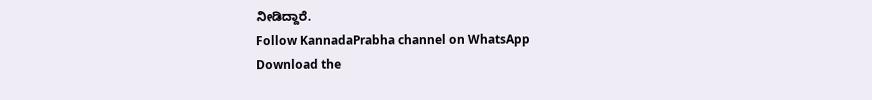ನೀಡಿದ್ದಾರೆ.
Follow KannadaPrabha channel on WhatsApp
Download the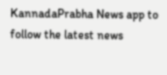KannadaPrabha News app to follow the latest news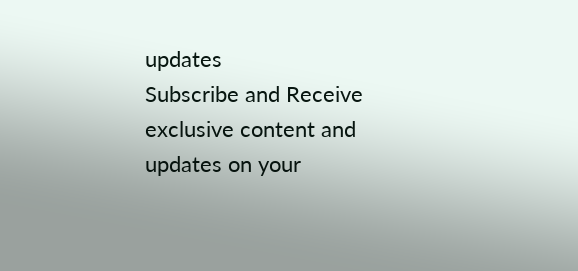updates
Subscribe and Receive exclusive content and updates on your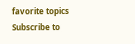favorite topics
Subscribe to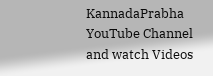KannadaPrabha YouTube Channel and watch Videos